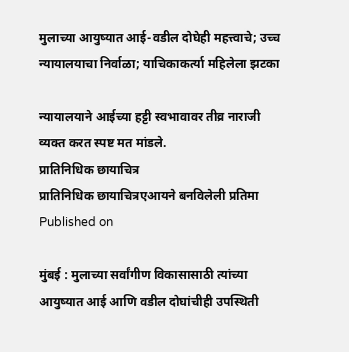मुलाच्या आयुष्यात आई-वडील दोघेही महत्त्वाचे; उच्च न्यायालयाचा निर्वाळा; याचिकाकर्त्या महिलेला झटका

न्यायालयाने आईच्या हट्टी स्वभावावर तीव्र नाराजी व्यक्त करत स्पष्ट मत मांडले.
प्रातिनिधिक छायाचित्र
प्रातिनिधिक छायाचित्रएआयने बनविलेली प्रतिमा
Published on

मुंबई : मुलाच्या सर्वांगीण विकासासाठी त्यांच्या आयुष्यात आई आणि वडील दोघांचीही उपस्थिती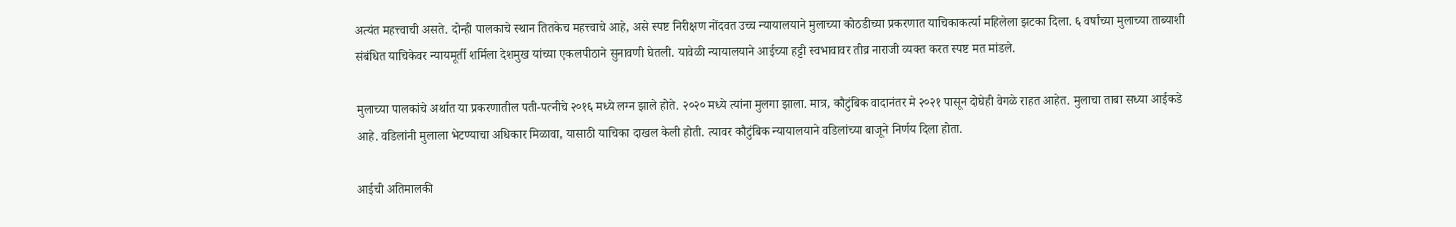अत्यंत महत्त्वाची असते. दोन्ही पालकाचे स्थान तितकेच महत्त्वाचे आहे, असे स्पष्ट निरीक्षण नोंदवत उच्च न्यायालयाने मुलाच्या कोठडीच्या प्रकरणात याचिकाकर्त्या महिलेला झटका दिला. ६ वर्षांच्या मुलाच्या ताब्याशी संबंधित याचिकेवर न्यायमूर्ती शर्मिला देशमुख यांच्या एकलपीठाने सुनावणी घेतली. यावेळी न्यायालयाने आईच्या हट्टी स्वभावावर तीव्र नाराजी व्यक्त करत स्पष्ट मत मांडले.

मुलाच्या पालकांचे अर्थात या प्रकरणातील पती-पत्नीचे २०१६ मध्ये लग्न झाले होते. २०२० मध्ये त्यांना मुलगा झाला. मात्र, कौटुंबिक वादानंतर मे २०२१ पासून दोघेही वेगळे राहत आहेत. मुलाचा ताबा सध्या आईकडे आहे. वडिलांनी मुलाला भेटण्याचा अधिकार मिळावा, यासाठी याचिका दाखल केली होती. त्यावर कौटुंबिक न्यायालयाने वडिलांच्या बाजूने निर्णय दिला होता.

आईची अतिमालकी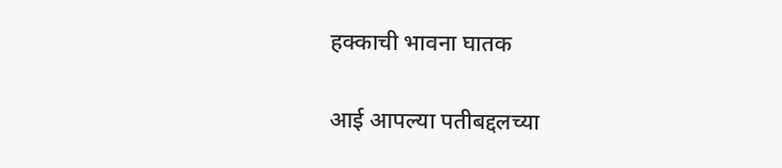हक्काची भावना घातक

आई आपल्या पतीबद्दलच्या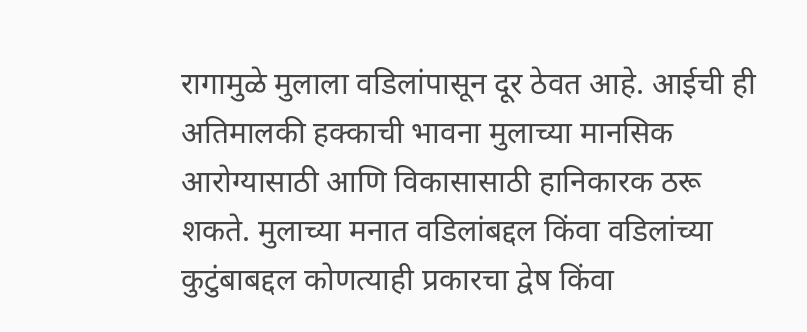रागामुळे मुलाला वडिलांपासून दूर ठेवत आहे. आईची ही अतिमालकी हक्काची भावना मुलाच्या मानसिक आरोग्यासाठी आणि विकासासाठी हानिकारक ठरू शकते. मुलाच्या मनात वडिलांबद्दल किंवा वडिलांच्या कुटुंबाबद्दल कोणत्याही प्रकारचा द्वेष किंवा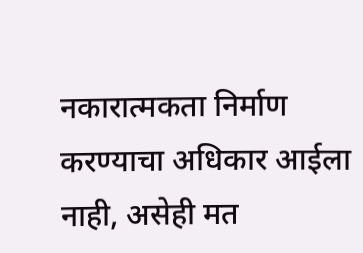नकारात्मकता निर्माण करण्याचा अधिकार आईला नाही, असेही मत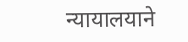न्यायालयाने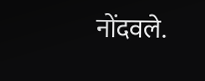नोंदवले.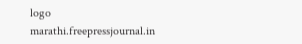logo
marathi.freepressjournal.in